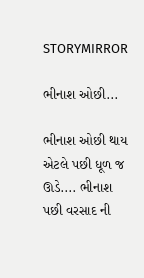STORYMIRROR

ભીનાશ ઓછી...

ભીનાશ ઓછી થાય એટલે પછી ધૂળ જ ઊડે.... ભીનાશ પછી વરસાદ ની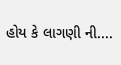હોય કે લાગણી ની....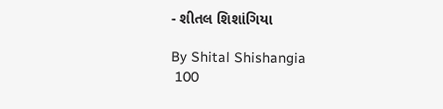- શીતલ શિશાંગિયા

By Shital Shishangia
 100